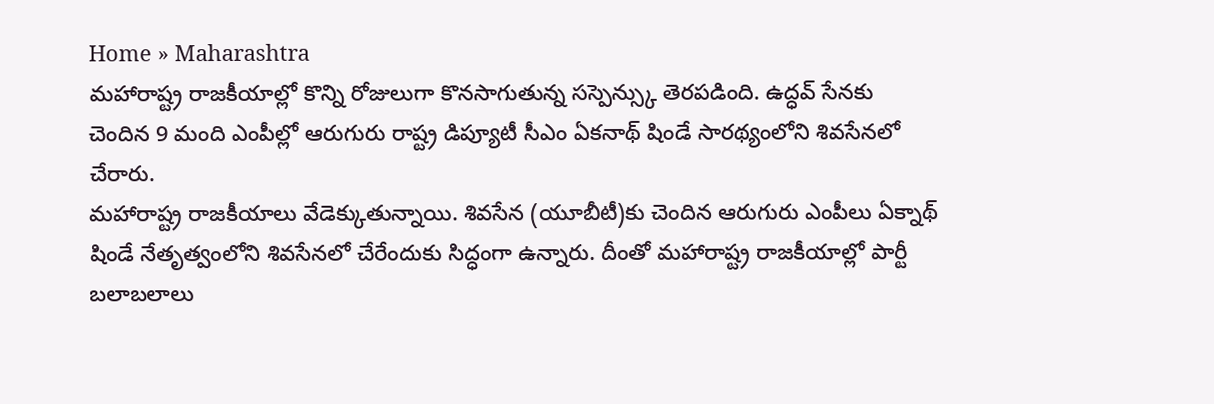Home » Maharashtra
మహారాష్ట్ర రాజకీయాల్లో కొన్ని రోజులుగా కొనసాగుతున్న సస్పెన్స్కు తెరపడింది. ఉద్ధవ్ సేనకు చెందిన 9 మంది ఎంపీల్లో ఆరుగురు రాష్ట్ర డిప్యూటీ సీఎం ఏకనాథ్ షిండే సారథ్యంలోని శివసేనలో చేరారు.
మహారాష్ట్ర రాజకీయాలు వేడెక్కుతున్నాయి. శివసేన (యూబీటీ)కు చెందిన ఆరుగురు ఎంపీలు ఏక్నాథ్ షిండే నేతృత్వంలోని శివసేనలో చేరేందుకు సిద్ధంగా ఉన్నారు. దీంతో మహారాష్ట్ర రాజకీయాల్లో పార్టీ బలాబలాలు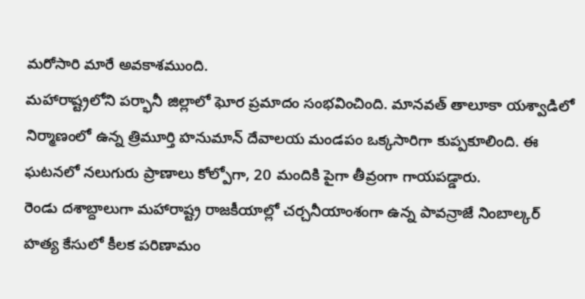మరోసారి మారే అవకాశముంది.
మహారాష్ట్రలోని పర్భానీ జిల్లాలో ఘోర ప్రమాదం సంభవించింది. మానవత్ తాలూకా యశ్వాడిలో నిర్మాణంలో ఉన్న త్రిమూర్తి హనుమాన్ దేవాలయ మండపం ఒక్కసారిగా కుప్పకూలింది. ఈ ఘటనలో నలుగురు ప్రాణాలు కోల్పోగా, 20 మందికి పైగా తీవ్రంగా గాయపడ్డారు.
రెండు దశాబ్దాలుగా మహారాష్ట్ర రాజకీయాల్లో చర్చనీయాంశంగా ఉన్న పావన్రాజే నింబాల్కర్ హత్య కేసులో కీలక పరిణామం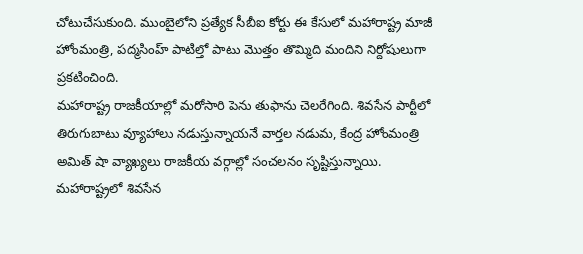చోటుచేసుకుంది. ముంబైలోని ప్రత్యేక సీబీఐ కోర్టు ఈ కేసులో మహారాష్ట్ర మాజీ హోంమంత్రి, పద్మసింహ్ పాటిల్తో పాటు మొత్తం తొమ్మిది మందిని నిర్దోషులుగా ప్రకటించింది.
మహారాష్ట్ర రాజకీయాల్లో మరోసారి పెను తుఫాను చెలరేగింది. శివసేన పార్టీలో తిరుగుబాటు వ్యూహాలు నడుస్తున్నాయనే వార్తల నడుమ, కేంద్ర హోంమంత్రి అమిత్ షా వ్యాఖ్యలు రాజకీయ వర్గాల్లో సంచలనం సృష్టిస్తున్నాయి.
మహారాష్ట్రలో శివసేన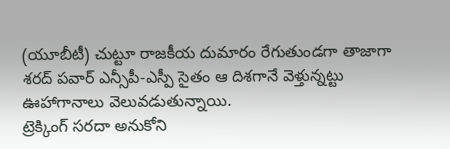(యూబీటీ) చుట్టూ రాజకీయ దుమారం రేగుతుండగా తాజాగా శరద్ పవార్ ఎన్సీపీ-ఎస్పీ సైతం ఆ దిశగానే వెళ్తున్నట్టు ఊహాగానాలు వెలువడుతున్నాయి.
ట్రెక్కింగ్ సరదా అనుకోని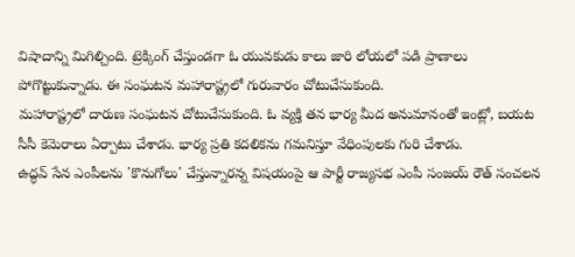విషాదాన్ని మిగిల్చింది. ట్రెక్కింగ్ చేస్తుండగా ఓ యువకుడు కాలు జారి లోయలో పడి ప్రాణాలు పోగొట్టుకున్నాడు. ఈ సంఘటన మహారాష్ట్రలో గురువారం చోటుచేసుకుంది.
మహారాష్ట్రలో దారుణ సంఘటన చోటుచేసుకుంది. ఓ వ్యక్తి తన భార్య మీద అనుమానంతో ఇంట్లో, బయట సీసీ కెమెరాలు ఏర్పాటు చేశాడు. భార్య ప్రతి కదలికను గమనిస్తూ వేధింపులకు గురి చేశాడు.
ఉద్ధవ్ సేన ఎంపీలను 'కొనుగోలు' చేస్తున్నారన్న విషయంపై ఆ పార్టీ రాజ్యసభ ఎంపీ సంజయ్ రౌత్ సంచలన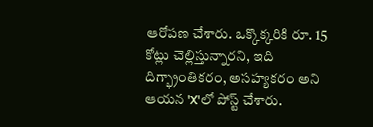ఆరోపణ చేశారు. ఒక్కొక్కరికి రూ. 15 కోట్లు చెల్లిస్తున్నారని, ఇది దిగ్భ్రాంతికరం, అసహ్యకరం అని ఆయన 'X'లో పోస్ట్ చేశారు.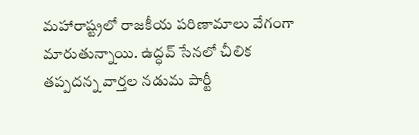మహారాష్ట్రలో రాజకీయ పరిణామాలు వేగంగా మారుతున్నాయి. ఉద్ధవ్ సేనలో చీలిక తప్పదన్న వార్తల నడుమ పార్టీ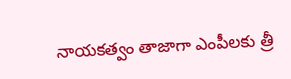నాయకత్వం తాజాగా ఎంపీలకు త్రీ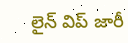లైన్ విప్ జారీ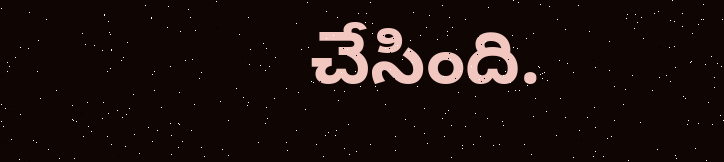చేసింది.